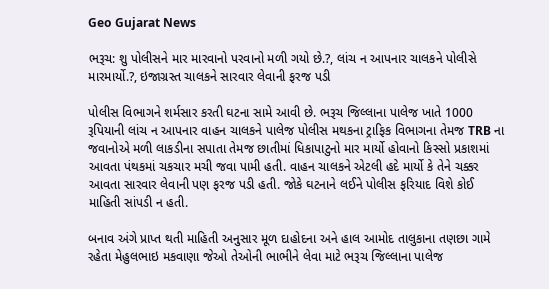Geo Gujarat News

ભરૂચ: શુ પોલીસને માર મારવાનો પરવાનો મળી ગયો છે.?, લાંચ ન આપનાર ચાલકને પોલીસે મારમાર્યો.?, ઇજાગ્રસ્ત ચાલકને સારવાર લેવાની ફરજ પડી

પોલીસ વિભાગને શર્મસાર કરતી ઘટના સામે આવી છે. ભરૂચ જિલ્લાના પાલેજ ખાતે 1000 રૂપિયાની લાંચ ન આપનાર વાહન ચાલકને પાલેજ પોલીસ મથકના ટ્રાફિક વિભાગના તેમજ TRB ના જવાનોએ મળી લાકડીના સપાતા તેમજ છાતીમાં ધિકાપાટુનો માર માર્યો હોવાનો કિસ્સો પ્રકાશમાં આવતા પંથકમાં ચકચાર મચી જવા પામી હતી. વાહન ચાલકને એટલી હદે માર્યો કે તેને ચક્કર આવતા સારવાર લેવાની પણ ફરજ પડી હતી. જોકે ઘટનાને લઈને પોલીસ ફરિયાદ વિશે કોઈ માહિતી સાંપડી ન હતી.

બનાવ અંગે પ્રાપ્ત થતી માહિતી અનુસાર મૂળ દાહોદના અને હાલ આમોદ તાલુકાના તણછા ગામે રહેતા મેહુલભાઇ મકવાણા જેઓ તેઓની ભાભીને લેવા માટે ભરૂચ જિલ્લાના પાલેજ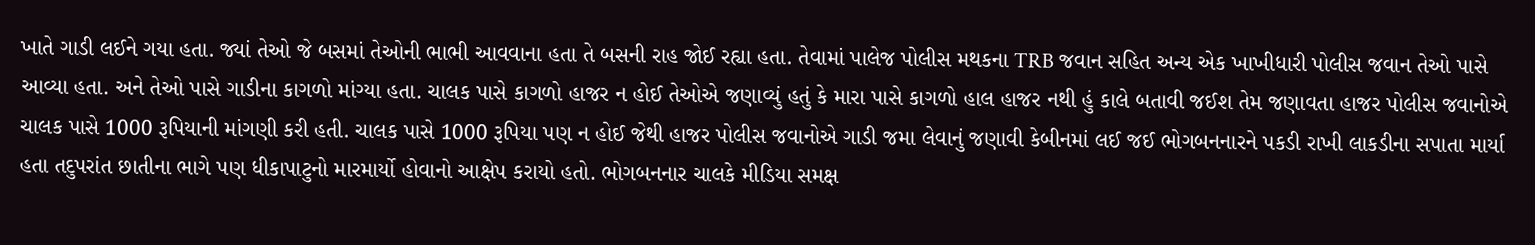ખાતે ગાડી લઈને ગયા હતા. જ્યાં તેઓ જે બસમાં તેઓની ભાભી આવવાના હતા તે બસની રાહ જોઈ રહ્યા હતા. તેવામાં પાલેજ પોલીસ મથકના TRB જવાન સહિત અન્ય એક ખાખીધારી પોલીસ જવાન તેઓ પાસે આવ્યા હતા. અને તેઓ પાસે ગાડીના કાગળો માંગ્યા હતા. ચાલક પાસે કાગળો હાજર ન હોઈ તેઓએ જણાવ્યું હતું કે મારા પાસે કાગળો હાલ હાજર નથી હું કાલે બતાવી જઈશ તેમ જણાવતા હાજર પોલીસ જવાનોએ ચાલક પાસે 1000 રૂપિયાની માંગણી કરી હતી. ચાલક પાસે 1000 રૂપિયા પણ ન હોઈ જેથી હાજર પોલીસ જવાનોએ ગાડી જમા લેવાનું જણાવી કેબીનમાં લઈ જઈ ભોગબનનારને પકડી રાખી લાકડીના સપાતા માર્યા હતા તદુપરાંત છાતીના ભાગે પણ ધીકાપાટુનો મારમાર્યો હોવાનો આક્ષેપ કરાયો હતો. ભોગબનનાર ચાલકે મીડિયા સમક્ષ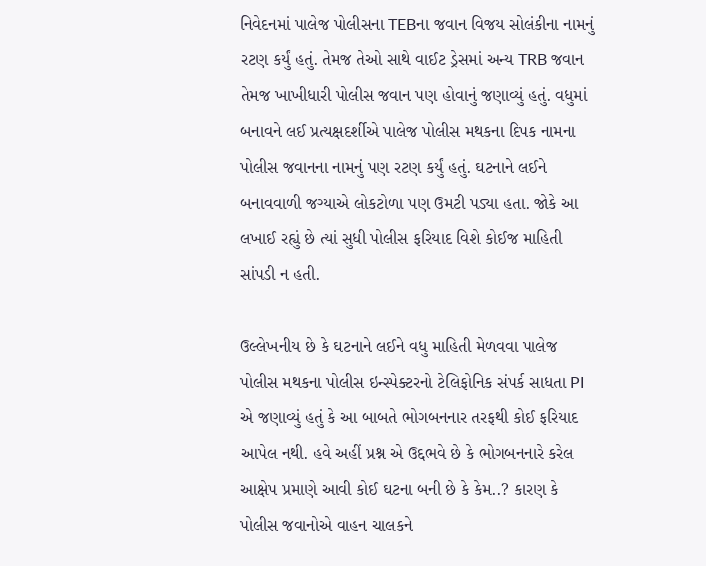નિવેદનમાં પાલેજ પોલીસના TEBના જવાન વિજય સોલંકીના નામનું રટણ કર્યું હતું. તેમજ તેઓ સાથે વાઈટ ડ્રેસમાં અન્ય TRB જવાન તેમજ ખાખીધારી પોલીસ જવાન પણ હોવાનું જણાવ્યું હતું. વધુમાં બનાવને લઈ પ્રત્યક્ષદર્શીએ પાલેજ પોલીસ મથકના દિપક નામના પોલીસ જવાનના નામનું પણ રટણ કર્યું હતું. ઘટનાને લઈને બનાવવાળી જગ્યાએ લોકટોળા પણ ઉમટી પડ્યા હતા. જોકે આ લખાઈ રહ્યું છે ત્યાં સુધી પોલીસ ફરિયાદ વિશે કોઈજ માહિતી સાંપડી ન હતી.

ઉલ્લેખનીય છે કે ઘટનાને લઈને વધુ માહિતી મેળવવા પાલેજ પોલીસ મથકના પોલીસ ઇન્સ્પેક્ટરનો ટેલિફોનિક સંપર્ક સાધતા PI એ જણાવ્યું હતું કે આ બાબતે ભોગબનનાર તરફથી કોઈ ફરિયાદ આપેલ નથી. હવે અહીં પ્રશ્ન એ ઉદ્દભવે છે કે ભોગબનનારે કરેલ આક્ષેપ પ્રમાણે આવી કોઈ ઘટના બની છે કે કેમ..? કારણ કે પોલીસ જવાનોએ વાહન ચાલકને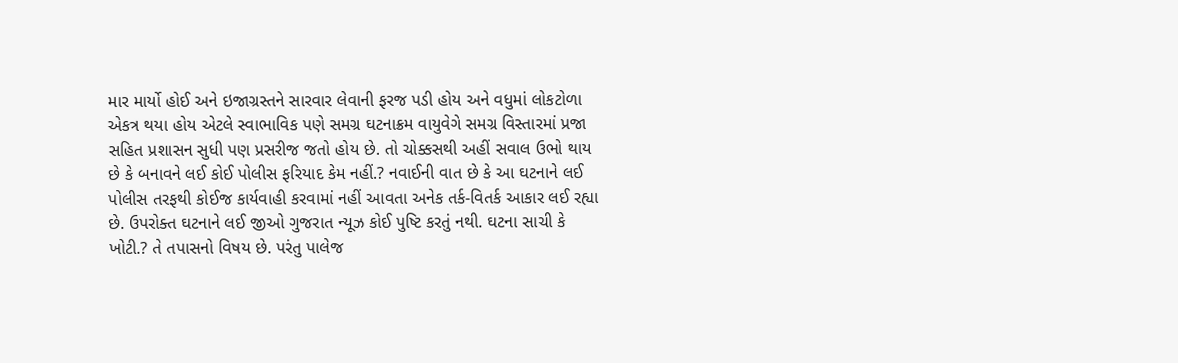માર માર્યો હોઈ અને ઇજાગ્રસ્તને સારવાર લેવાની ફરજ પડી હોય અને વધુમાં લોકટોળા એકત્ર થયા હોય એટલે સ્વાભાવિક પણે સમગ્ર ઘટનાક્રમ વાયુવેગે સમગ્ર વિસ્તારમાં પ્રજા સહિત પ્રશાસન સુધી પણ પ્રસરીજ જતો હોય છે. તો ચોક્કસથી અહીં સવાલ ઉભો થાય છે કે બનાવને લઈ કોઈ પોલીસ ફરિયાદ કેમ નહીં.? નવાઈની વાત છે કે આ ઘટનાને લઈ પોલીસ તરફથી કોઈજ કાર્યવાહી કરવામાં નહીં આવતા અનેક તર્ક-વિતર્ક આકાર લઈ રહ્યા છે. ઉપરોક્ત ઘટનાને લઈ જીઓ ગુજરાત ન્યૂઝ કોઈ પુષ્ટિ કરતું નથી. ઘટના સાચી કે ખોટી.? તે તપાસનો વિષય છે. પરંતુ પાલેજ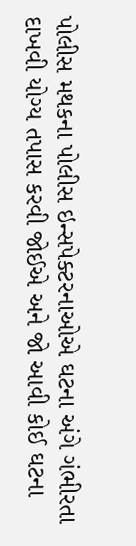પોલીસ મથકના પોલીસ ઇન્સપેક્ટરનાઓએ ઘટના અંગે ગંભીરતા દાખવી યોગ્ય તપાસ કરવી જોઈએ અને જો આવી કોઈ ઘટના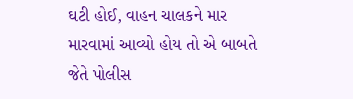ઘટી હોઈ, વાહન ચાલકને માર મારવામાં આવ્યો હોય તો એ બાબતે જેતે પોલીસ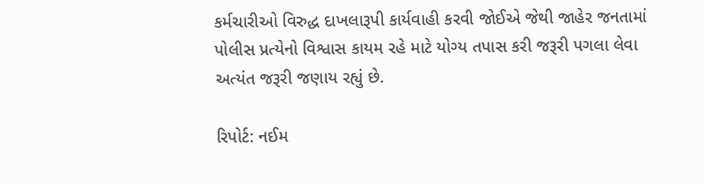કર્મચારીઓ વિરુદ્ધ દાખલારૂપી કાર્યવાહી કરવી જોઈએ જેથી જાહેર જનતામાં પોલીસ પ્રત્યેનો વિશ્વાસ કાયમ રહે માટે યોગ્ય તપાસ કરી જરૂરી પગલા લેવા અત્યંત જરૂરી જણાય રહ્યું છે.

રિપોર્ટ: નઈમ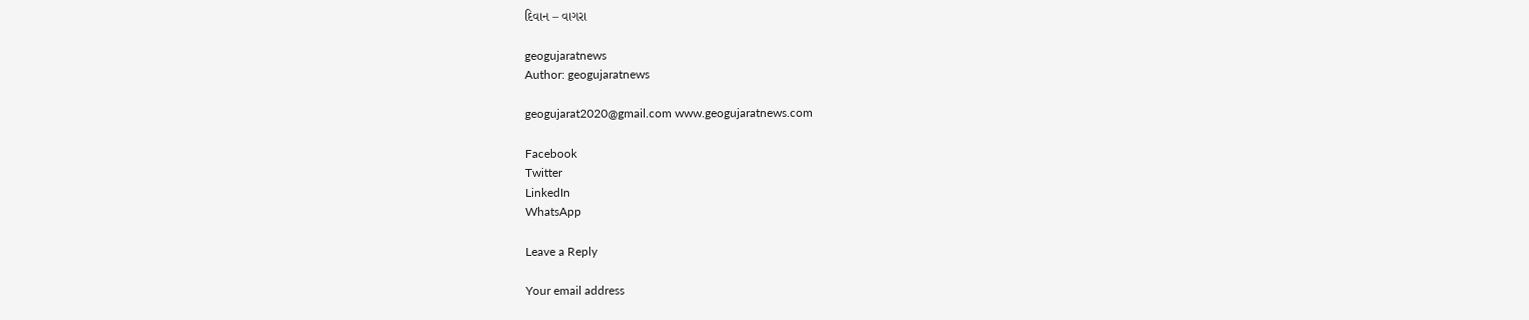દિવાન – વાગરા

geogujaratnews
Author: geogujaratnews

geogujarat2020@gmail.com www.geogujaratnews.com

Facebook
Twitter
LinkedIn
WhatsApp

Leave a Reply

Your email address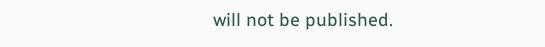will not be published.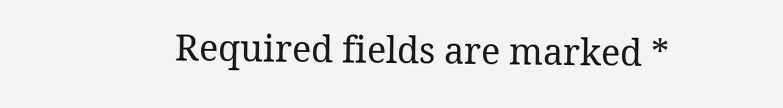Required fields are marked *